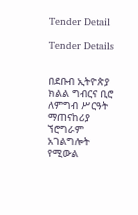Tender Detail

Tender Details


በደቡብ ኢትዮጵያ ክልል ግብርና ቢሮ ለምግብ ሥርዓት ማጠናከሪያ ኘሮግራም አገልግሎት የሚውል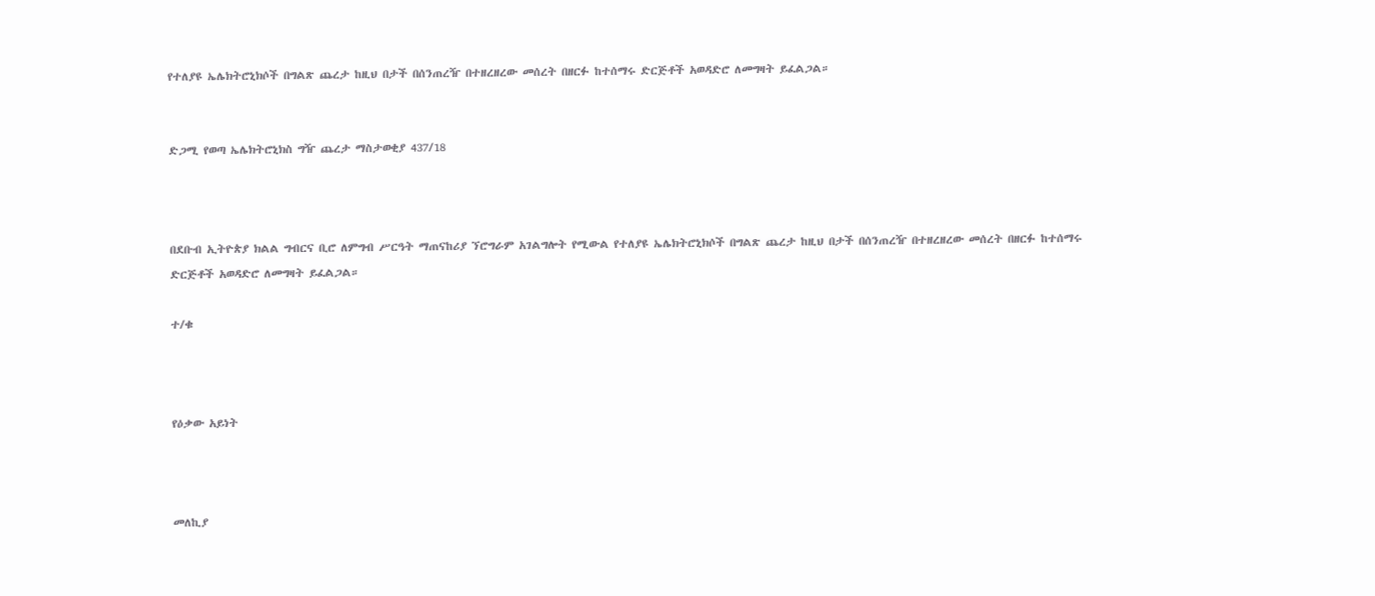የተለያዩ ኤሌክትሮኒክሶች በግልጽ ጨረታ ከዚህ በታች በሰንጠረዥ በተዘረዘረው መሰረት በዘርፉ ከተሰማሩ ድርጅቶች አወዳድሮ ለመግዛት ይፈልጋል።


ድጋሚ የወጣ ኤሌክትሮኒክስ ግዥ ጨረታ ማስታወቂያ 437/18



በደቡብ ኢትዮጵያ ክልል ግብርና ቢሮ ለምግብ ሥርዓት ማጠናከሪያ ኘሮግራም አገልግሎት የሚውል የተለያዩ ኤሌክትሮኒክሶች በግልጽ ጨረታ ከዚህ በታች በሰንጠረዥ በተዘረዘረው መሰረት በዘርፉ ከተሰማሩ ድርጅቶች አወዳድሮ ለመግዛት ይፈልጋል።

ተ/ቁ



የዕቃው አይነት



መለኪያ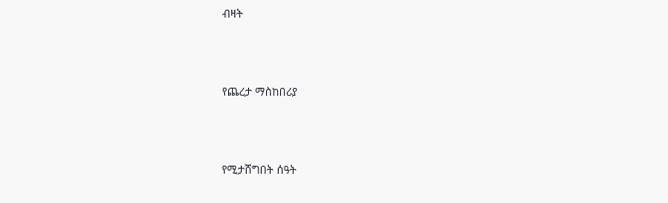ብዛት



የጨረታ ማስከበሪያ



የሚታሸግበት ሰዓት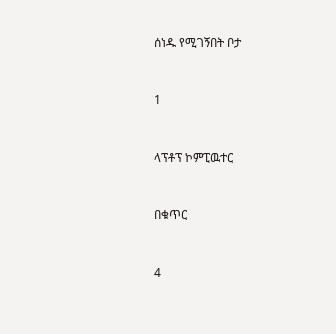ሰነዱ የሚገኝበት ቦታ



1



ላፕቶፕ ኮምፒዉተር



በቁጥር



4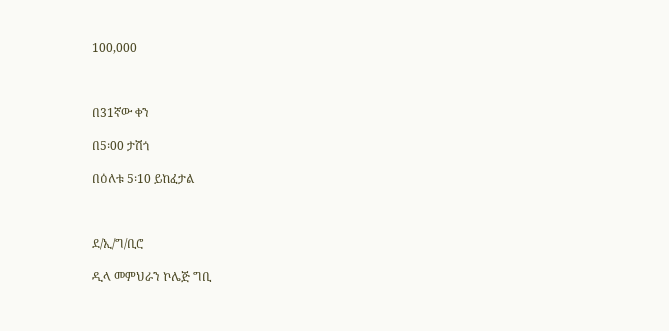100,000



በ31ኛው ቀን

በ5፡00 ታሽጎ

በዕለቱ 5፡10 ይከፈታል



ደ/ኢ/ግ/ቢሮ

ዲላ መምህራን ኮሌጅ ግቢ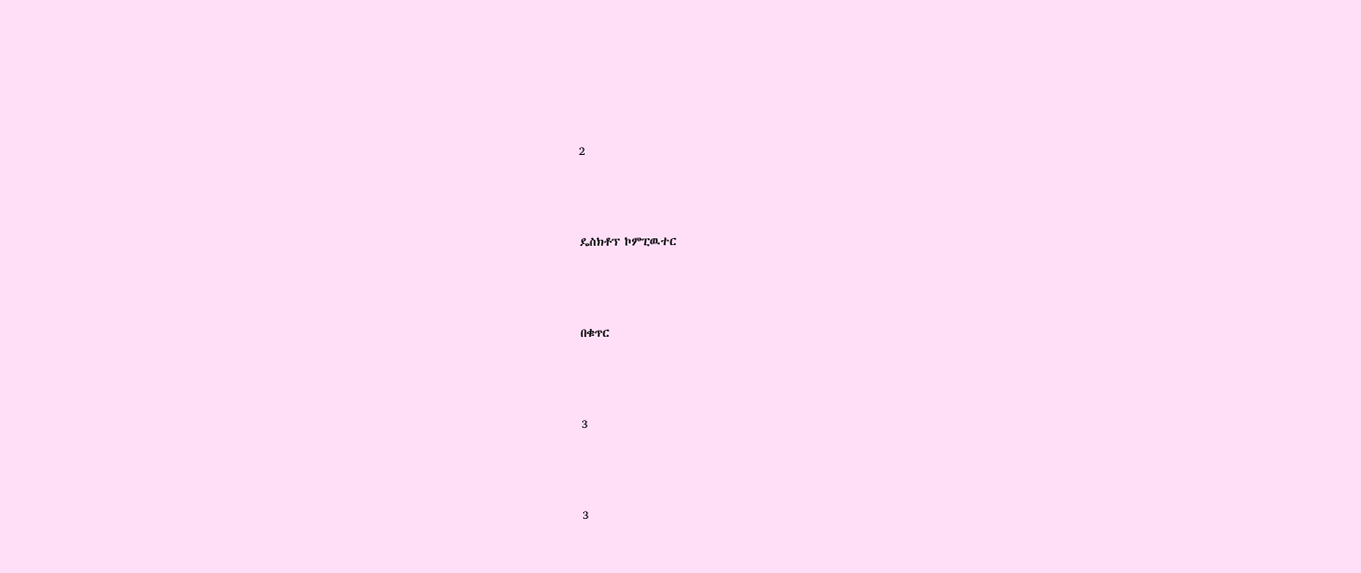2



ዴስክቶፕ ኮምፒዉተር



በቁጥር



3



3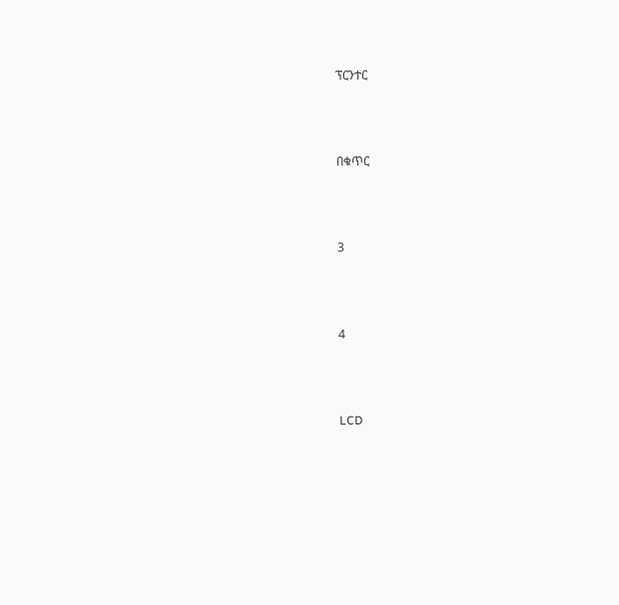ፕርንተር



በቁጥር



3



4



LCD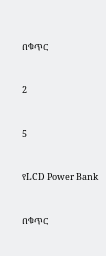በቁጥር



2



5



የLCD Power Bank



በቁጥር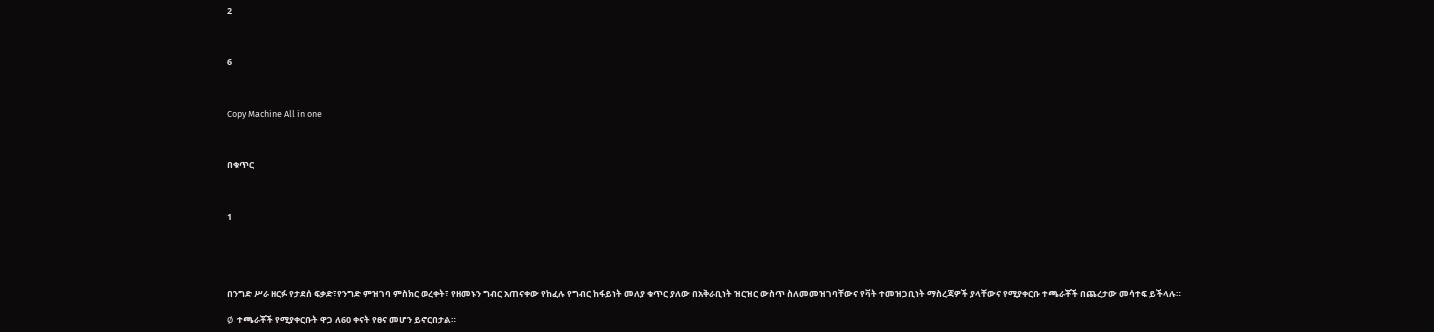2



6



Copy Machine All in one



በቁጥር



1





በንግድ ሥራ ዘርፉ የታደሰ ፍቃድ፣የንግድ ምዝገባ ምስክር ወረቀት፣ የዘመኑን ግብር አጠናቀው የከፈሉ የግብር ከፋይነት መለያ ቁጥር ያለው በአቅራቢነት ዝርዝር ውስጥ ስለመመዝገባቸውና የቫት ተመዝጋቢነት ማስረጃዎች ያላቸውና የሚያቀርቡ ተጫራቾች በጨረታው መሳተፍ ይችላሉ።

Ø  ተጫራቾች የሚያቀርቡት ዋጋ ለ60 ቀናት የፀና መሆን ይኖርበታል።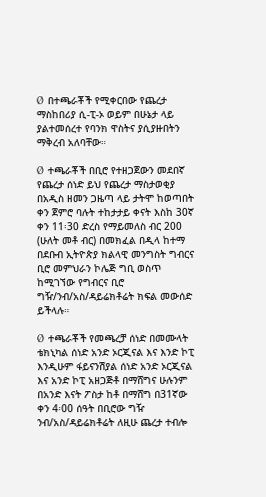Ø  በተጫራቾች የሚቀርበው የጨረታ ማስከበሪያ ሲ-ፒ-ኦ ወይም በሁኔታ ላይ ያልተመሰረተ የባንክ ዋስትና ያሲያዙበትን ማቅረብ አለባቸው።

Ø  ተጫራቾች በቢሮ የተዘጋጀውን መደበኛ የጨረታ ሰነድ ይህ የጨረታ ማስታወቂያ በአዲስ ዘመን ጋዜጣ ላይ ታትሞ ከወጣበት ቀን ጀምሮ ባሉት ተከታታይ ቀናት እስከ 30ኛ ቀን 11፡30 ድረስ የማይመለስ ብር 200 (ሁለት መቶ ብር) በመክፈል በዲላ ከተማ በደቡብ ኢትዮጵያ ክልላዊ መንግስት ግብርና ቢሮ መምህራን ኮሌጅ ግቢ ወስጥ ከሚገኘው የግብርና ቢሮ ግዥ/ንብ/አስ/ዳይሬክቶሬት ክፍል መውሰድ ይችላሉ።

Ø  ተጫራቾች የመጫረቻ ሰነድ በመሙላት ቴክኒካል ሰነድ አንድ ኦርጂናል እና እንድ ኮፒ እንዲሁም ፋይናንሽያል ሰነድ አንድ ኦርጂናል እና አንድ ኮፒ አዘጋጅቶ በማሸግና ሁሉንም በአንድ እናት ፖስታ ከቶ በማሸግ በ31ኛው ቀን 4፡00 ሰዓት በቢሮው ግዥ ንብ/አስ/ዳይሬክቶሬት ለዚሁ ጨረታ ተብሎ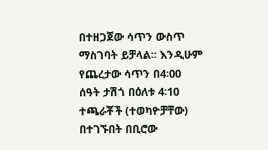በተዘጋጀው ሳጥን ውስጥ ማስገባት ይቻላል፡፡ እንዲሁም የጨረታው ሳጥን በ4፡00 ሰዓት ታሽጎ በዕለቱ 4፡10 ተጫራቾች (ተወካዮቻቸው) በተገኙበት በቢሮው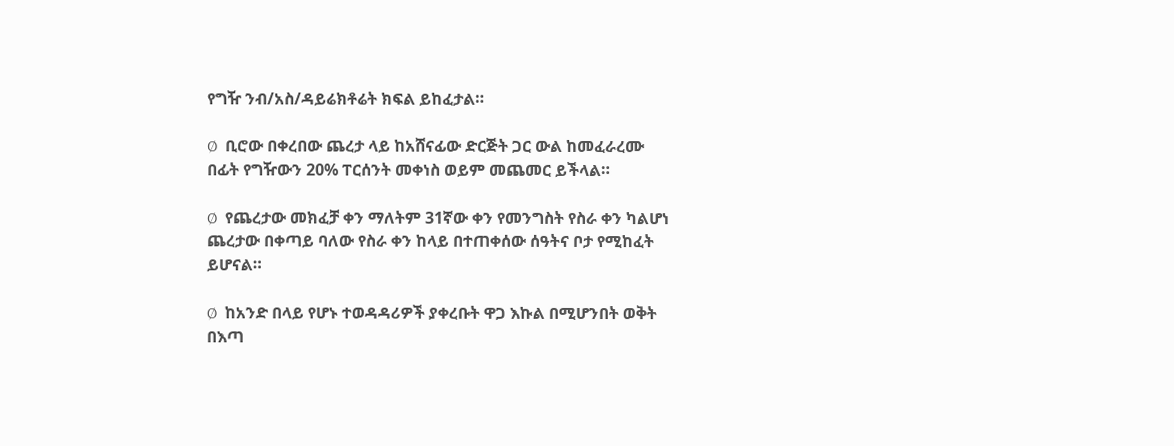የግዥ ንብ/አስ/ዳይሬክቶሬት ክፍል ይከፈታል።

Ø  ቢሮው በቀረበው ጨረታ ላይ ከአሸናፊው ድርጅት ጋር ውል ከመፈራረሙ በፊት የግዥውን 20% ፐርሰንት መቀነስ ወይም መጨመር ይችላል።

Ø  የጨረታው መክፈቻ ቀን ማለትም 31ኛው ቀን የመንግስት የስራ ቀን ካልሆነ ጨረታው በቀጣይ ባለው የስራ ቀን ከላይ በተጠቀሰው ሰዓትና ቦታ የሚከፈት ይሆናል።

Ø  ከአንድ በላይ የሆኑ ተወዳዳሪዎች ያቀረቡት ዋጋ እኩል በሚሆንበት ወቅት በእጣ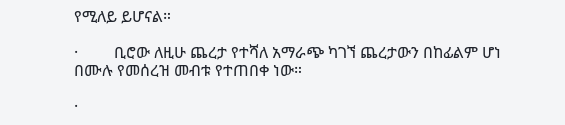የሚለይ ይሆናል።

·         ቢሮው ለዚሁ ጨረታ የተሻለ አማራጭ ካገኘ ጨረታውን በከፊልም ሆነ በሙሉ የመሰረዝ መብቱ የተጠበቀ ነው።

·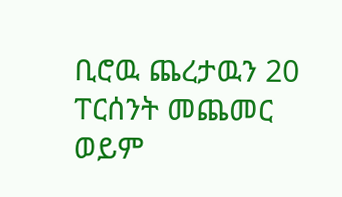ቢሮዉ ጨረታዉን 20 ፐርሰንት መጨመር ወይም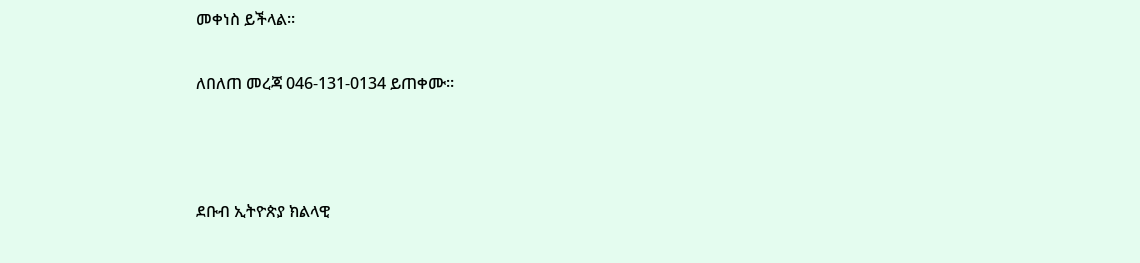መቀነስ ይችላል።

ለበለጠ መረጃ 046-131-0134 ይጠቀሙ።



ደቡብ ኢትዮጵያ ክልላዊ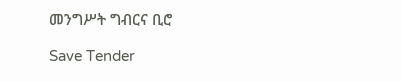መንግሥት ግብርና ቢሮ

Save Tender